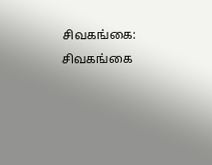சிவகங்கை: சிவகங்கை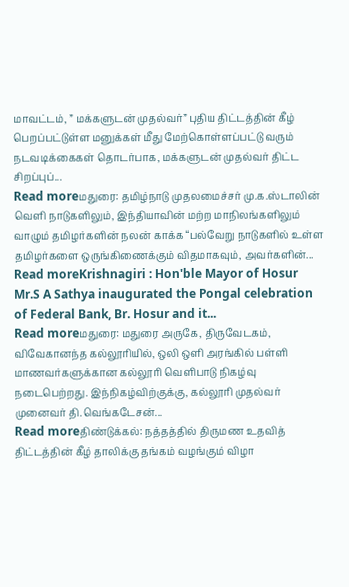மாவட்டம், ” மக்களுடன் முதல்வர்” புதிய திட்டத்தின் கீழ் பெறப்பட்டுள்ள மனுக்கள் மீது மேற்கொள்ளப்பட்டு வரும் நடவடிக்கைகள் தொடர்பாக, மக்களுடன் முதல்வர் திட்ட சிறப்புப்...
Read moreமதுரை: தமிழ்நாடு முதலமைச்சர் மு.க.ஸ்டாலின் வெளி நாடுகளிலும், இந்தியாவின் மற்ற மாநிலங்களிலும் வாழும் தமிழர்களின் நலன் காக்க “பல்வேறு நாடுகளில் உள்ள தமிழர்களை ஒருங்கிணைக்கும் விதமாகவும், அவர்களின்...
Read moreKrishnagiri : Hon'ble Mayor of Hosur Mr.S A Sathya inaugurated the Pongal celebration of Federal Bank, Br. Hosur and it...
Read moreமதுரை: மதுரை அருகே, திருவேடகம், விவேகானந்த கல்லூரியில், ஒலி ஒளி அரங்கில் பள்ளி மாணவர்களுக்கான கல்லூரி வெளிபாடு நிகழ்வு நடைபெற்றது. இந்நிகழ்விற்குக்கு, கல்லூரி முதல்வர் முனைவர் தி.வெங்கடேசன்...
Read moreதிண்டுக்கல்: நத்தத்தில் திருமண உதவித் திட்டத்தின் கீழ் தாலிக்கு தங்கம் வழங்கும் விழா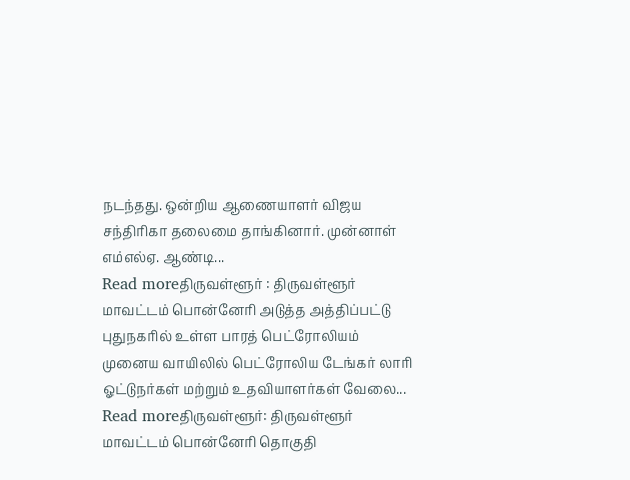நடந்தது. ஒன்றிய ஆணையாளர் விஜய சந்திரிகா தலைமை தாங்கினார். முன்னாள் எம்எல்ஏ. ஆண்டி...
Read moreதிருவள்ளூர் : திருவள்ளூர் மாவட்டம் பொன்னேரி அடுத்த அத்திப்பட்டு புதுநகரில் உள்ள பாரத் பெட்ரோலியம் முனைய வாயிலில் பெட்ரோலிய டேங்கர் லாரி ஓட்டுநர்கள் மற்றும் உதவியாளர்கள் வேலை...
Read moreதிருவள்ளூர்: திருவள்ளூர் மாவட்டம் பொன்னேரி தொகுதி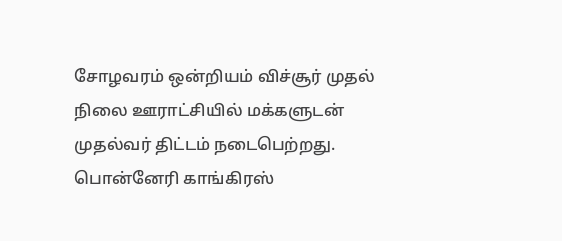சோழவரம் ஒன்றியம் விச்சூர் முதல் நிலை ஊராட்சியில் மக்களுடன் முதல்வர் திட்டம் நடைபெற்றது. பொன்னேரி காங்கிரஸ்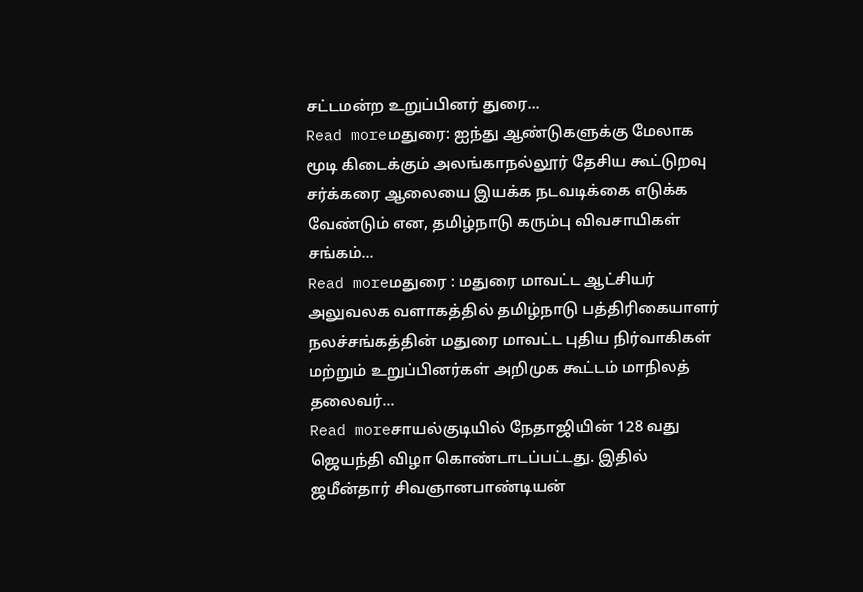சட்டமன்ற உறுப்பினர் துரை...
Read moreமதுரை: ஐந்து ஆண்டுகளுக்கு மேலாக மூடி கிடைக்கும் அலங்காநல்லூர் தேசிய கூட்டுறவு சர்க்கரை ஆலையை இயக்க நடவடிக்கை எடுக்க வேண்டும் என, தமிழ்நாடு கரும்பு விவசாயிகள் சங்கம்...
Read moreமதுரை : மதுரை மாவட்ட ஆட்சியர் அலுவலக வளாகத்தில் தமிழ்நாடு பத்திரிகையாளர் நலச்சங்கத்தின் மதுரை மாவட்ட புதிய நிர்வாகிகள் மற்றும் உறுப்பினர்கள் அறிமுக கூட்டம் மாநிலத் தலைவர்...
Read moreசாயல்குடியில் நேதாஜியின் 128 வது ஜெயந்தி விழா கொண்டாடப்பட்டது. இதில் ஜமீன்தார் சிவஞானபாண்டியன்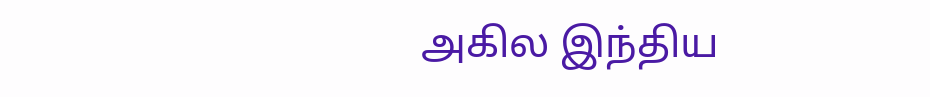அகில இந்திய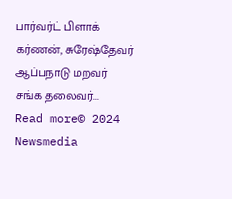பார்வர்ட் பிளாக் கர்ணன், சுரேஷ்தேவர் ஆப்பநாடு மறவர் சங்க தலைவர்...
Read more© 2024 Newsmedia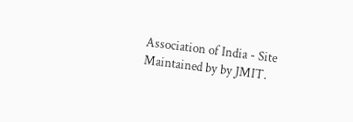Association of India - Site Maintained by by JMIT.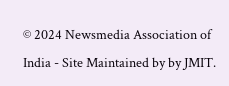© 2024 Newsmedia Association of India - Site Maintained by by JMIT.